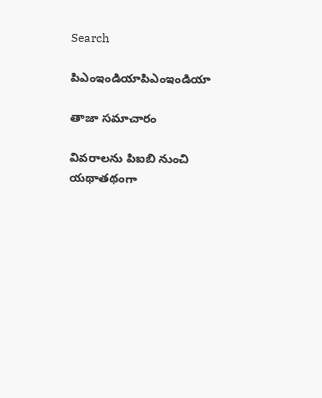Search

పిఎంఇండియాపిఎంఇండియా

తాజా స‌మాచారం

వివరాలను పిఐబి నుంచి యథాతథంగా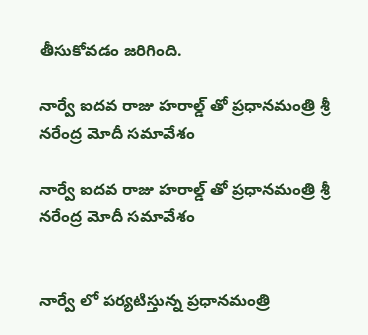తీసుకోవడం జరిగింది.

నార్వే ఐదవ రాజు హరాల్డ్ తో ప్రధానమంత్రి శ్రీ నరేంద్ర మోదీ సమావేశం

నార్వే ఐదవ రాజు హరాల్డ్ తో ప్రధానమంత్రి శ్రీ నరేంద్ర మోదీ సమావేశం


నార్వే లో పర్యటిస్తున్న ప్రధానమంత్రి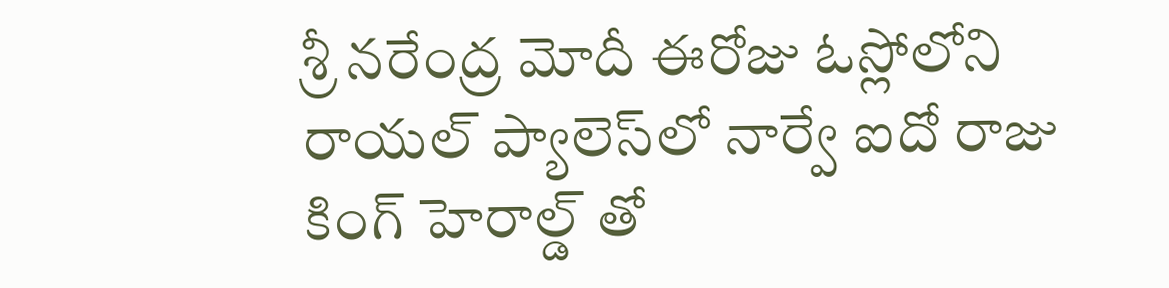శ్రీ నరేంద్ర మోదీ ఈరోజు ఓస్లోలోని రాయల్ ప్యాలెస్‌లో నార్వే ఐదో రాజు  కింగ్ హెరాల్డ్ తో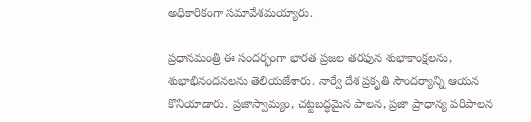అధికారికంగా సమావేశమయ్యారు.

ప్రధానమంత్రి ఈ సందర్భంగా భారత ప్రజల తరఫున శుభాకాంక్షలను, శుభాభినందనలను తెలియజేశారు. నార్వే దేశ ప్రకృతి సౌందర్యాన్ని ఆయన కొనియాడారు. ప్రజాస్వామ్యం, చట్టబద్ధమైన పాలన, ప్రజా ప్రాధాన్య పరిపాలన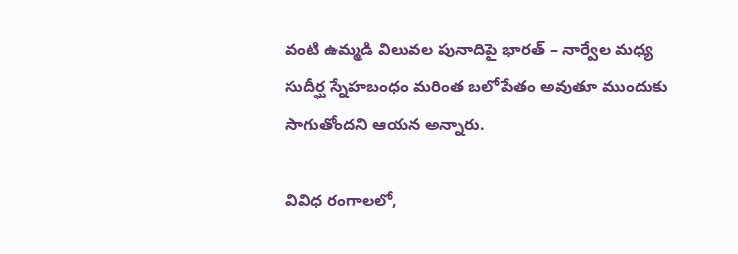వంటి ఉమ్మడి విలువల పునాదిపై భారత్ – నార్వేల మధ్య  సుదీర్ఘ స్నేహబంధం మరింత బలోపేతం అవుతూ ముందుకు సాగుతోందని ఆయన అన్నారు.

వివిధ రంగాలలో,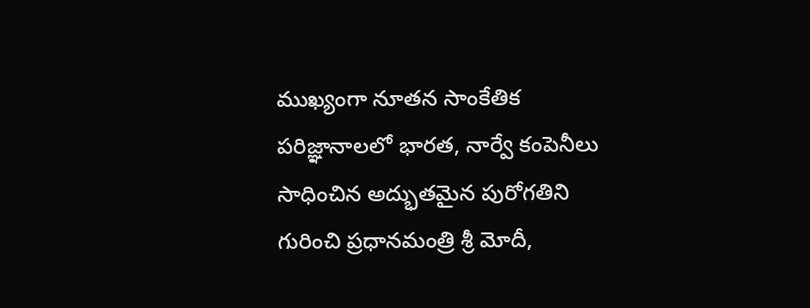ముఖ్యంగా నూతన సాంకేతిక పరిజ్ఞానాలలో భారత, నార్వే కంపెనీలు సాధించిన అద్భుతమైన పురోగతిని గురించి ప్రధానమంత్రి శ్రీ మోదీ,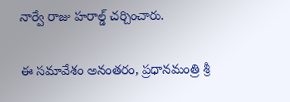నార్వే రాజు హరాల్డ్ చర్చించారు.

ఈ సమావేశం అనంతరం, ప్రధానమంత్రి శ్రీ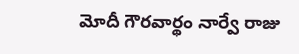మోదీ గౌరవార్థం నార్వే రాజు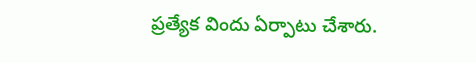ప్రత్యేక విందు ఏర్పాటు చేశారు.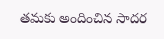తమకు అందించిన సాదర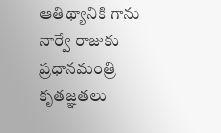ఆతిథ్యానికి గాను నార్వే రాజుకు ప్రధానమంత్రి కృతజ్ఞతలు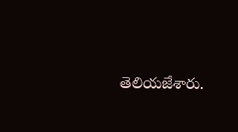తెలియజేశారు.